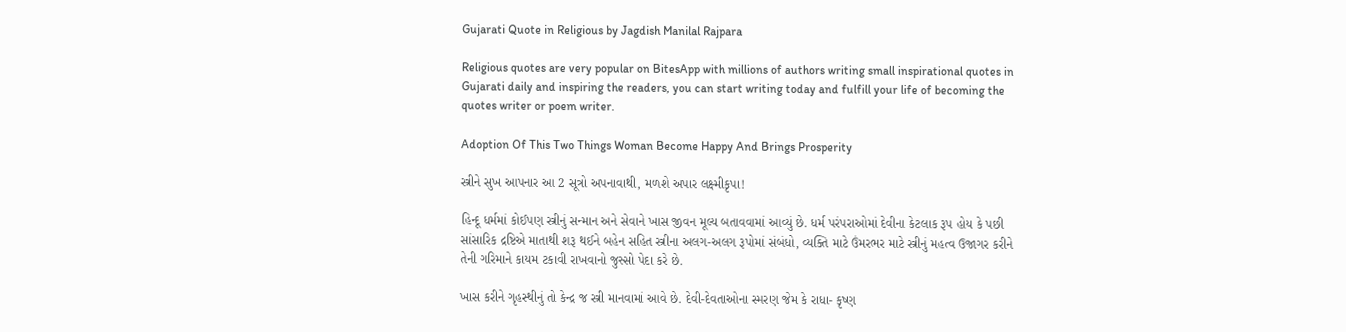Gujarati Quote in Religious by Jagdish Manilal Rajpara

Religious quotes are very popular on BitesApp with millions of authors writing small inspirational quotes in Gujarati daily and inspiring the readers, you can start writing today and fulfill your life of becoming the quotes writer or poem writer.

Adoption Of This Two Things Woman Become Happy And Brings Prosperity

સ્ત્રીને સુખ આપનાર આ 2 સૂત્રો અપનાવાથી, મળશે અપાર લક્ષ્મીકૃપા!

હિન્દૂ ધર્મમાં કોઈપણ સ્ત્રીનું સન્માન અને સેવાને ખાસ જીવન મૂલ્ય બતાવવામાં આવ્યું છે. ધર્મ પરંપરાઓમાં દેવીના કેટલાક રૂપ હોય કે પછી સાંસારિક દ્રષ્ટિએ માતાથી શરૂ થઈને બહેન સહિત સ્ત્રીના અલગ-અલગ રૂપોમાં સંબંધો, વ્યક્તિ માટે ઉંમરભર માટે સ્ત્રીનું મહત્વ ઉજાગર કરીને તેની ગરિમાને કાયમ ટકાવી રાખવાનો જુસ્સો પેદા કરે છે.

ખાસ કરીને ગૃહસ્થીનું તો કેન્દ્ર જ સ્ત્રી માનવામાં આવે છે. દેવી-દેવતાઓના સ્મરણ જેમ કે રાધા- કૃષ્ણ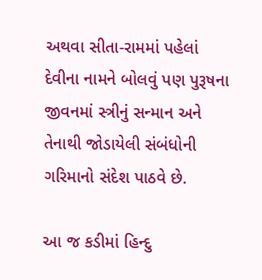અથવા સીતા-રામમાં પહેલાં દેવીના નામને બોલવું પણ પુરૂષના જીવનમાં સ્ત્રીનું સન્માન અને તેનાથી જોડાયેલી સંબંધોની ગરિમાનો સંદેશ પાઠવે છે.

આ જ કડીમાં હિન્દુ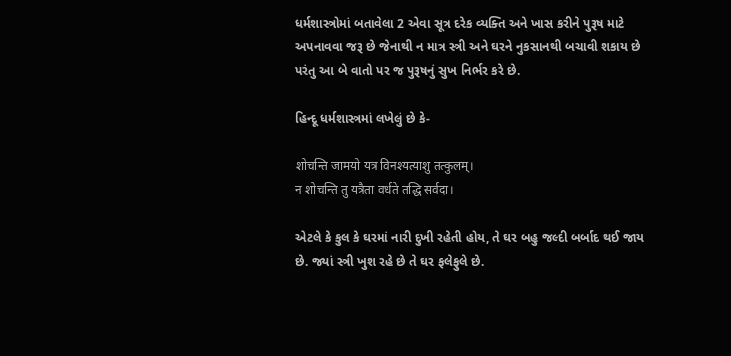ધર્મશાસ્ત્રોમાં બતાવેલા 2 એવા સૂત્ર દરેક વ્યક્તિ અને ખાસ કરીને પુરૂષ માટે અપનાવવા જરૂ છે જેનાથી ન માત્ર સ્ત્રી અને ઘરને નુકસાનથી બચાવી શકાય છે પરંતુ આ બે વાતો પર જ પુરૂષનું સુખ નિર્ભર કરે છે.

હિન્દૂ ધર્મશાસ્ત્રમાં લખેલું છે કે-

शोचन्ति जामयो यत्र विनश्यत्याशु तत्कुलम्।
न शोचन्ति तु यत्रैता वर्धते तद्धि सर्वदा।

એટલે કે કુલ કે ઘરમાં નારી દુખી રહેતી હોય, તે ઘર બહુ જલ્દી બર્બાદ થઈ જાય છે. જ્યાં સ્ત્રી ખુશ રહે છે તે ઘર ફલેફુલે છે.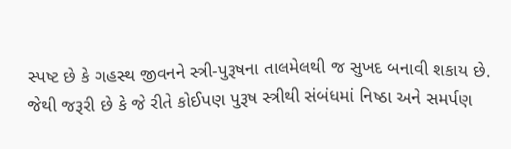સ્પષ્ટ છે કે ગહસ્થ જીવનને સ્ત્રી-પુરૂષના તાલમેલથી જ સુખદ બનાવી શકાય છે. જેથી જરૂરી છે કે જે રીતે કોઈપણ પુરૂષ સ્ત્રીથી સંબંધમાં નિષ્ઠા અને સમર્પણ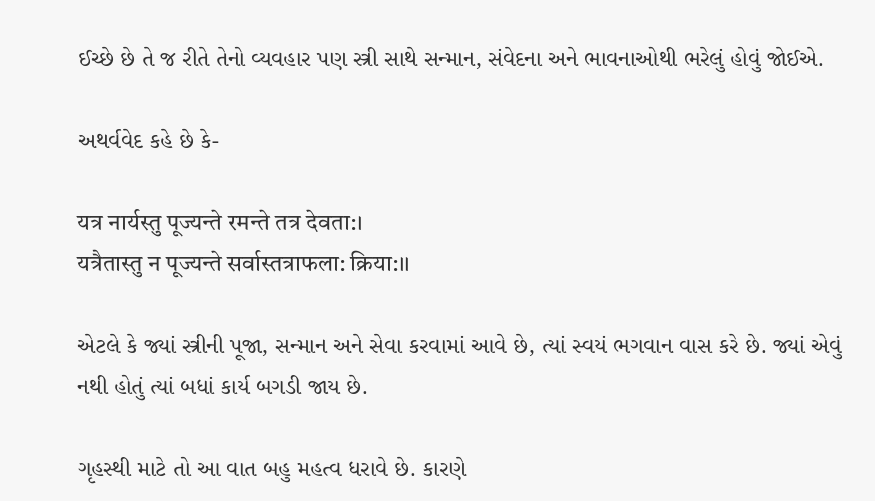ઈચ્છે છે તે જ રીતે તેનો વ્યવહાર પણ સ્ત્રી સાથે સન્માન, સંવેદના અને ભાવનાઓથી ભરેલું હોવું જોઈએ.

અથર્વવેદ કહે છે કે-

यत्र नार्यस्तु पूज्यन्ते रमन्ते तत्र देवता:।
यत्रैतास्तु न पूज्यन्ते सर्वास्तत्राफला: क्रिया:।।

એટલે કે જ્યાં સ્ત્રીની પૂજા, સન્માન અને સેવા કરવામાં આવે છે, ત્યાં સ્વયં ભગવાન વાસ કરે છે. જ્યાં એવું નથી હોતું ત્યાં બધાં કાર્ય બગડી જાય છે.

ગૃહસ્થી માટે તો આ વાત બહુ મહત્વ ધરાવે છે. કારણે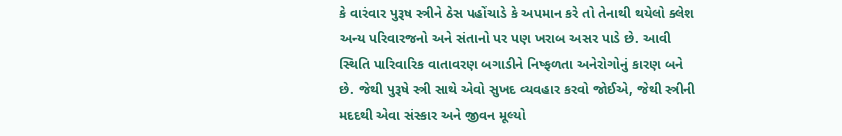કે વારંવાર પુરૂષ સ્ત્રીને ઠેસ પહોંચાડે કે અપમાન કરે તો તેનાથી થયેલો ક્લેશ અન્ય પરિવારજનો અને સંતાનો પર પણ ખરાબ અસર પાડે છે. આવી સ્થિતિ પારિવારિક વાતાવરણ બગાડીને નિષ્ફળતા અનેરોગોનું કારણ બને છે. જેથી પુરૂષે સ્ત્રી સાથે એવો સુખદ વ્યવહાર કરવો જોઈએ, જેથી સ્ત્રીની મદદથી એવા સંસ્કાર અને જીવન મૂલ્યો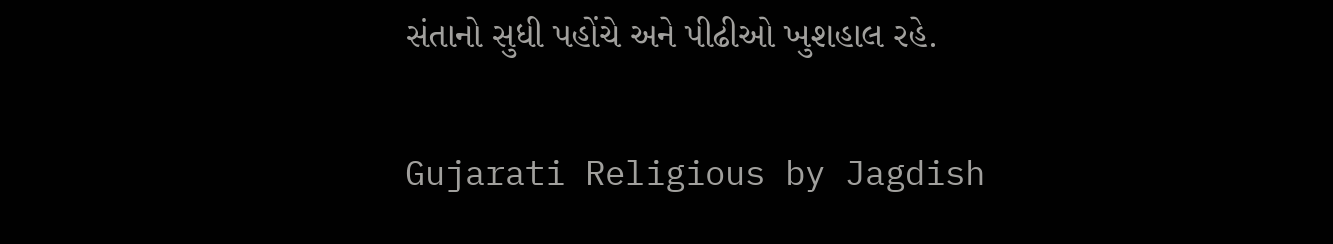સંતાનો સુધી પહોંચે અને પીઢીઓ ખુશહાલ રહે.

Gujarati Religious by Jagdish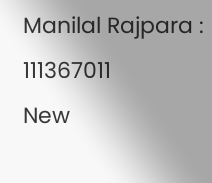Manilal Rajpara : 111367011
New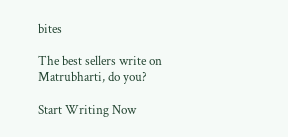bites

The best sellers write on Matrubharti, do you?

Start Writing Now